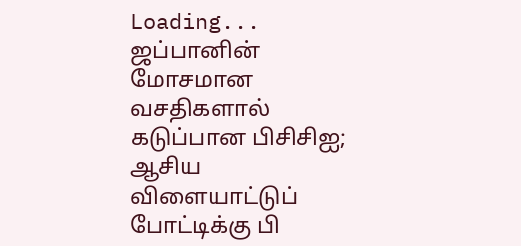Loading...
ஜப்பானின் மோசமான வசதிகளால் கடுப்பான பிசிசிஐ; ஆசிய விளையாட்டுப் போட்டிக்கு பி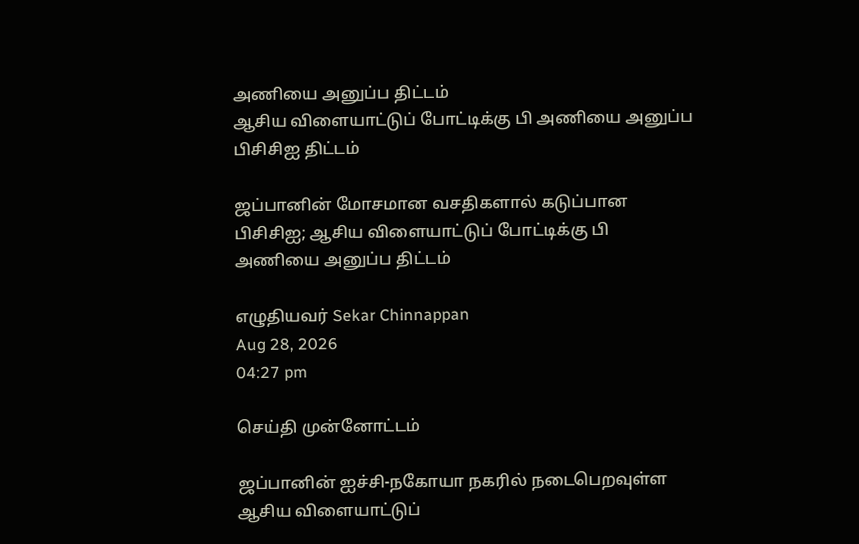அணியை அனுப்ப திட்டம்
ஆசிய விளையாட்டுப் போட்டிக்கு பி அணியை அனுப்ப பிசிசிஐ திட்டம்

ஜப்பானின் மோசமான வசதிகளால் கடுப்பான பிசிசிஐ; ஆசிய விளையாட்டுப் போட்டிக்கு பி அணியை அனுப்ப திட்டம்

எழுதியவர் Sekar Chinnappan
Aug 28, 2026
04:27 pm

செய்தி முன்னோட்டம்

ஜப்பானின் ஐச்சி-நகோயா நகரில் நடைபெறவுள்ள ஆசிய விளையாட்டுப்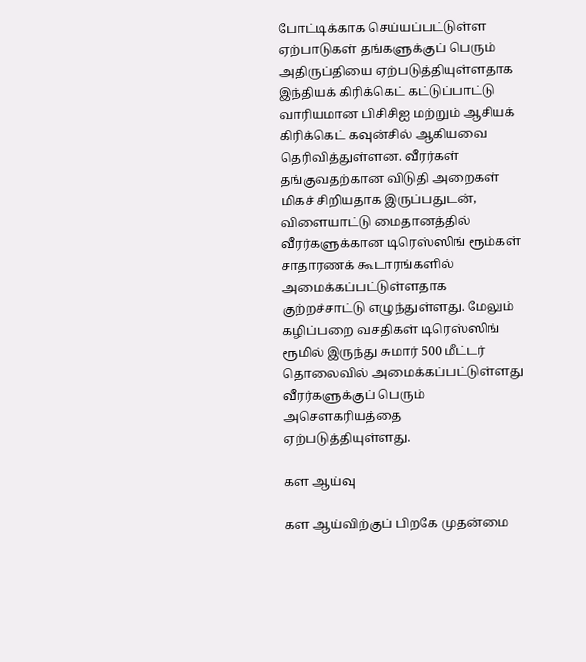போட்டிக்காக செய்யப்பட்டுள்ள ஏற்பாடுகள் தங்களுக்குப் பெரும் அதிருப்தியை ஏற்படுத்தியுள்ளதாக இந்தியக் கிரிக்கெட் கட்டுப்பாட்டு வாரியமான பிசிசிஐ மற்றும் ஆசியக் கிரிக்கெட் கவுன்சில் ஆகியவை தெரிவித்துள்ளன. வீரர்கள் தங்குவதற்கான விடுதி அறைகள் மிகச் சிறியதாக இருப்பதுடன், விளையாட்டு மைதானத்தில் வீரர்களுக்கான டிரெஸ்ஸிங் ரூம்கள் சாதாரணக் கூடாரங்களில் அமைக்கப்பட்டுள்ளதாக குற்றச்சாட்டு எழுந்துள்ளது. மேலும் கழிப்பறை வசதிகள் டிரெஸ்ஸிங் ரூமில் இருந்து சுமார் 500 மீட்டர் தொலைவில் அமைக்கப்பட்டுள்ளது வீரர்களுக்குப் பெரும் அசௌகரியத்தை ஏற்படுத்தியுள்ளது.

கள ஆய்வு

கள ஆய்விற்குப் பிறகே முதன்மை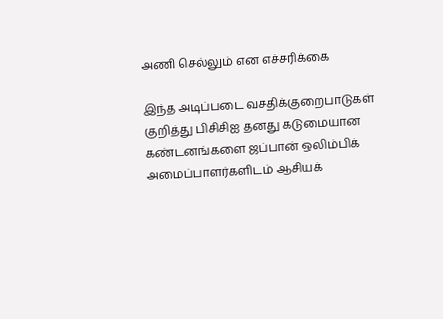அணி செல்லும் என எச்சரிக்கை

இந்த அடிப்படை வசதிக்குறைபாடுகள் குறித்து பிசிசிஐ தனது கடுமையான கண்டனங்களை ஜப்பான் ஒலிம்பிக் அமைப்பாளர்களிடம் ஆசியக்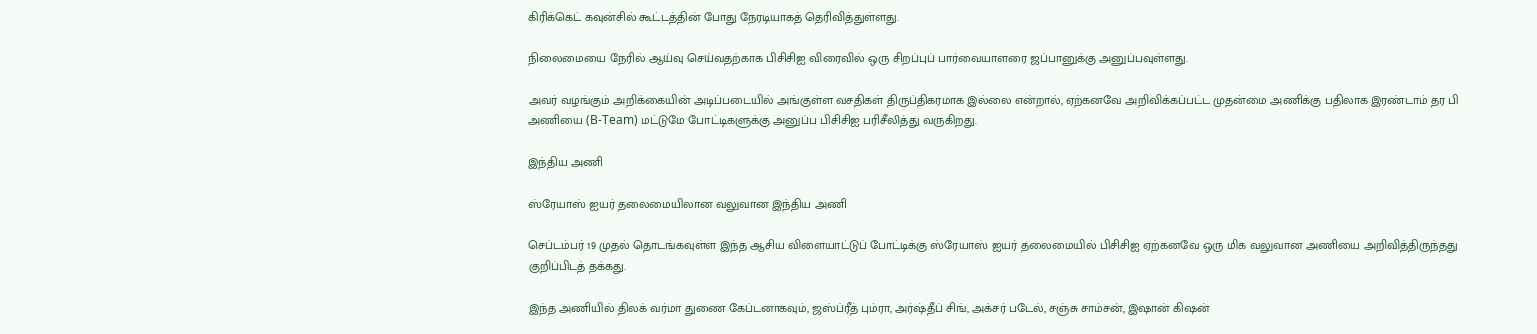கிரிக்கெட் கவுன்சில் கூட்டத்தின் போது நேரடியாகத் தெரிவித்துள்ளது.

நிலைமையை நேரில் ஆய்வு செய்வதற்காக பிசிசிஐ விரைவில் ஒரு சிறப்புப் பார்வையாளரை ஜப்பானுக்கு அனுப்பவுள்ளது.

அவர் வழங்கும் அறிக்கையின் அடிப்படையில் அங்குள்ள வசதிகள் திருப்திகரமாக இல்லை என்றால், ஏற்கனவே அறிவிக்கப்பட்ட முதன்மை அணிக்கு பதிலாக இரண்டாம் தர பி அணியை (B-Team) மட்டுமே போட்டிகளுக்கு அனுப்ப பிசிசிஐ பரிசீலித்து வருகிறது.

இந்திய அணி

ஸ்ரேயாஸ் ஐயர் தலைமையிலான வலுவான இந்திய அணி

செப்டம்பர் 19 முதல் தொடங்கவுள்ள இந்த ஆசிய விளையாட்டுப் போட்டிக்கு ஸ்ரேயாஸ் ஐயர் தலைமையில் பிசிசிஐ ஏற்கனவே ஒரு மிக வலுவான அணியை அறிவித்திருந்தது குறிப்பிடத் தக்கது.

இந்த அணியில் திலக் வர்மா துணை கேப்டனாகவும், ஜஸ்ப்ரீத் பும்ரா, அர்ஷ்தீப் சிங், அக்சர் படேல், சஞ்சு சாம்சன், இஷான் கிஷன்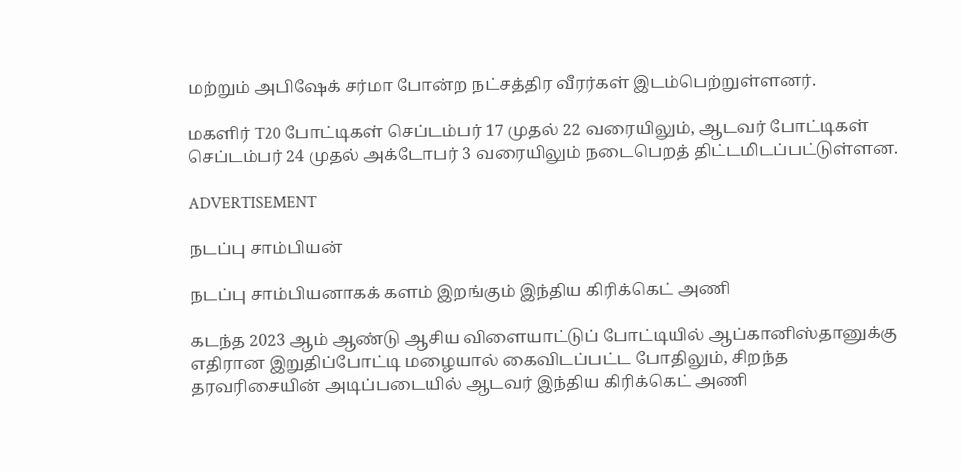மற்றும் அபிஷேக் சர்மா போன்ற நட்சத்திர வீரர்கள் இடம்பெற்றுள்ளனர்.

மகளிர் T20 போட்டிகள் செப்டம்பர் 17 முதல் 22 வரையிலும், ஆடவர் போட்டிகள் செப்டம்பர் 24 முதல் அக்டோபர் 3 வரையிலும் நடைபெறத் திட்டமிடப்பட்டுள்ளன.

ADVERTISEMENT

நடப்பு சாம்பியன்

நடப்பு சாம்பியனாகக் களம் இறங்கும் இந்திய கிரிக்கெட் அணி

கடந்த 2023 ஆம் ஆண்டு ஆசிய விளையாட்டுப் போட்டியில் ஆப்கானிஸ்தானுக்கு எதிரான இறுதிப்போட்டி மழையால் கைவிடப்பட்ட போதிலும், சிறந்த தரவரிசையின் அடிப்படையில் ஆடவர் இந்திய கிரிக்கெட் அணி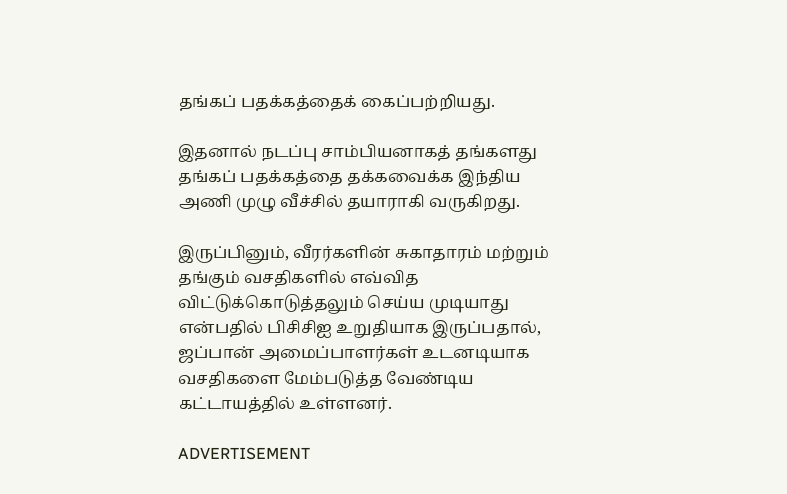தங்கப் பதக்கத்தைக் கைப்பற்றியது.

இதனால் நடப்பு சாம்பியனாகத் தங்களது தங்கப் பதக்கத்தை தக்கவைக்க இந்திய அணி முழு வீச்சில் தயாராகி வருகிறது.

இருப்பினும், வீரர்களின் சுகாதாரம் மற்றும் தங்கும் வசதிகளில் எவ்வித விட்டுக்கொடுத்தலும் செய்ய முடியாது என்பதில் பிசிசிஐ உறுதியாக இருப்பதால், ஜப்பான் அமைப்பாளர்கள் உடனடியாக வசதிகளை மேம்படுத்த வேண்டிய கட்டாயத்தில் உள்ளனர்.

ADVERTISEMENT